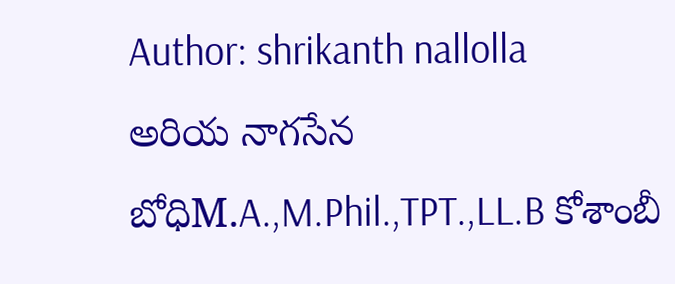Author: shrikanth nallolla
అరియ నాగసేన బోధిM.A.,M.Phil.,TPT.,LL.B కోశాంబీ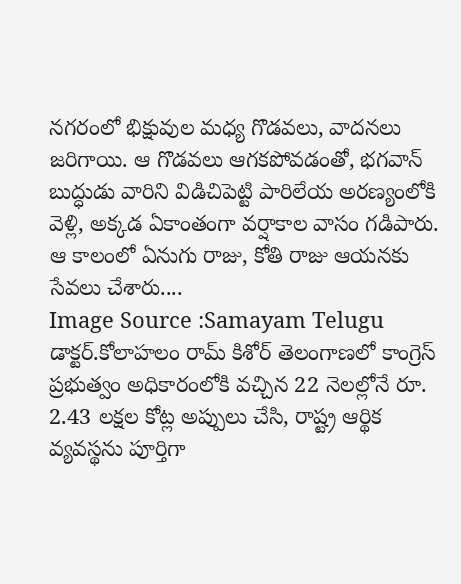నగరంలో భిక్షువుల మధ్య గొడవలు, వాదనలు జరిగాయి. ఆ గొడవలు ఆగకపోవడంతో, భగవాన్ బుద్ధుడు వారిని విడిచిపెట్టి పారిలేయ అరణ్యంలోకి వెళ్లి, అక్కడ ఏకాంతంగా వర్షాకాల వాసం గడిపారు. ఆ కాలంలో ఏనుగు రాజు, కోతి రాజు ఆయనకు సేవలు చేశారు....
Image Source :Samayam Telugu డాక్టర్.కోలాహలం రామ్ కిశోర్ తెలంగాణలో కాంగ్రెస్ ప్రభుత్వం అధికారంలోకి వచ్చిన 22 నెలల్లోనే రూ. 2.43 లక్షల కోట్ల అప్పులు చేసి, రాష్ట్ర ఆర్థిక వ్యవస్థను పూర్తిగా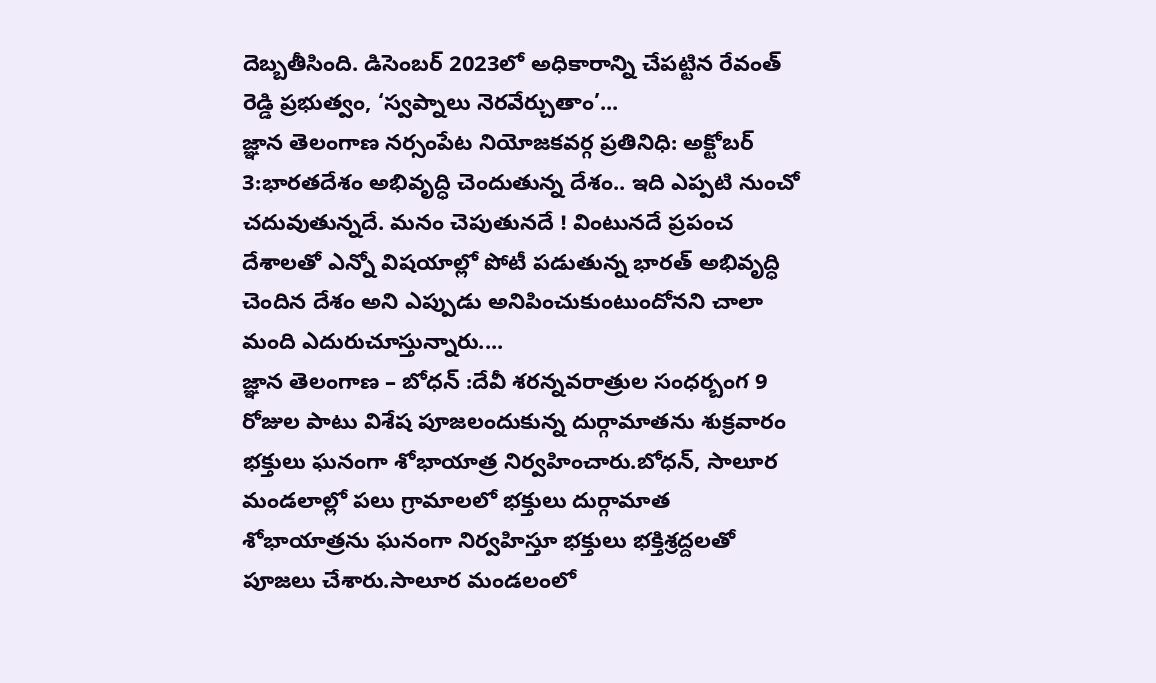దెబ్బతీసింది. డిసెంబర్ 2023లో అధికారాన్ని చేపట్టిన రేవంత్ రెడ్డి ప్రభుత్వం, ‘స్వప్నాలు నెరవేర్చుతాం’...
జ్ఞాన తెలంగాణ నర్సంపేట నియోజకవర్గ ప్రతినిధి: అక్టోబర్ 3:భారతదేశం అభివృద్ధి చెందుతున్న దేశం.. ఇది ఎప్పటి నుంచో చదువుతున్నదే. మనం చెపుతునదే ! వింటునదే ప్రపంచ దేశాలతో ఎన్నో విషయాల్లో పోటీ పడుతున్న భారత్ అభివృద్ధి చెందిన దేశం అని ఎప్పుడు అనిపించుకుంటుందోనని చాలా మంది ఎదురుచూస్తున్నారు....
జ్ఞాన తెలంగాణ – బోధన్ :దేవీ శరన్నవరాత్రుల సంధర్బంగ 9 రోజుల పాటు విశేష పూజలందుకున్న దుర్గామాతను శుక్రవారం భక్తులు ఘనంగా శోభాయాత్ర నిర్వహించారు.బోధన్, సాలూర మండలాల్లో పలు గ్రామాలలో భక్తులు దుర్గామాత శోభాయాత్రను ఘనంగా నిర్వహిస్తూ భక్తులు భక్తిశ్రద్దలతో పూజలు చేశారు.సాలూర మండలంలో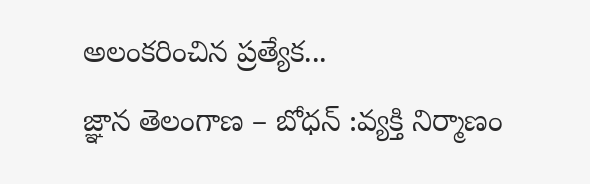అలంకరించిన ప్రత్యేక...
జ్ఞాన తెలంగాణ – బోధన్ :వ్యక్తి నిర్మాణం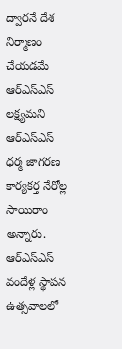ద్వారనే దేశ నిర్మాణం చేయడమే ఆర్ఎస్ఎస్ లక్ష్యమని ఆర్ఎస్ఎస్ ధర్మ జాగరణ కార్యకర్త నేరోల్ల సాయిరాం అన్నారు. ఆర్ఎస్ఎస్ వందేళ్ల స్థాపన ఉత్సవాలలో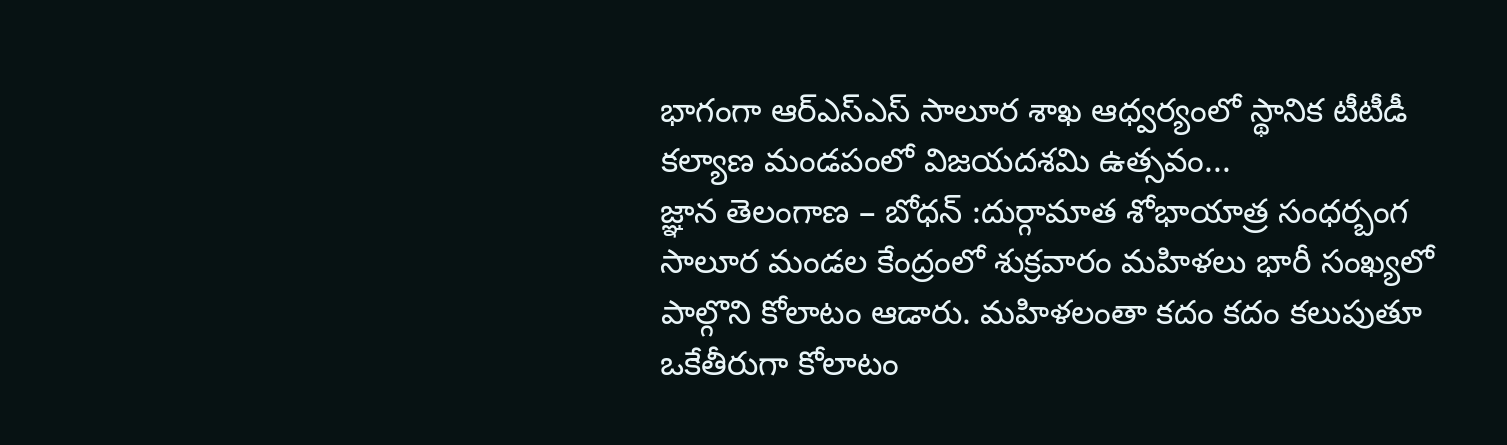భాగంగా ఆర్ఎస్ఎస్ సాలూర శాఖ ఆధ్వర్యంలో స్థానిక టీటీడీ కల్యాణ మండపంలో విజయదశమి ఉత్సవం...
జ్ఞాన తెలంగాణ – బోధన్ :దుర్గామాత శోభాయాత్ర సంధర్బంగ సాలూర మండల కేంద్రంలో శుక్రవారం మహిళలు భారీ సంఖ్యలో పాల్గొని కోలాటం ఆడారు. మహిళలంతా కదం కదం కలుపుతూ ఒకేతీరుగా కోలాటం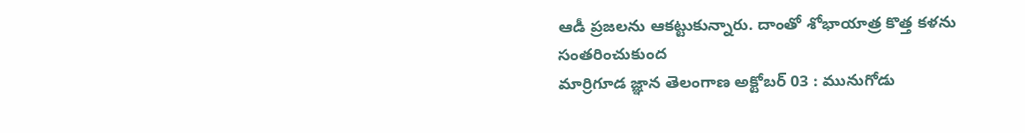ఆడీ ప్రజలను ఆకట్టుకున్నారు. దాంతో శోభాయాత్ర కొత్త కళను సంతరించుకుంద
మార్రిగూడ జ్ఞాన తెలంగాణ అక్టోబర్ 03 : మునుగోడు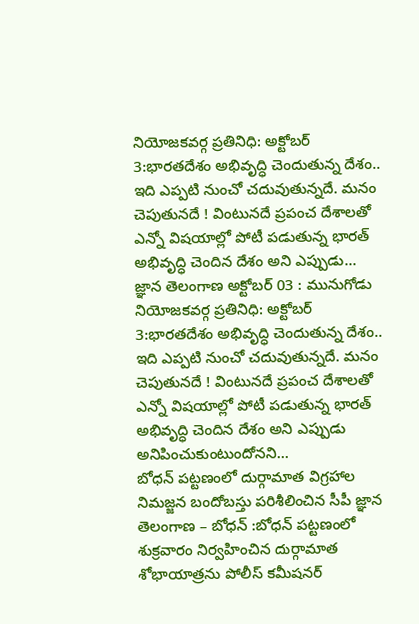నియోజకవర్గ ప్రతినిధి: అక్టోబర్ 3:భారతదేశం అభివృద్ధి చెందుతున్న దేశం.. ఇది ఎప్పటి నుంచో చదువుతున్నదే. మనం చెపుతునదే ! వింటునదే ప్రపంచ దేశాలతో ఎన్నో విషయాల్లో పోటీ పడుతున్న భారత్ అభివృద్ధి చెందిన దేశం అని ఎప్పుడు...
జ్ఞాన తెలంగాణ అక్టోబర్ 03 : మునుగోడు నియోజకవర్గ ప్రతినిధి: అక్టోబర్ 3:భారతదేశం అభివృద్ధి చెందుతున్న దేశం.. ఇది ఎప్పటి నుంచో చదువుతున్నదే. మనం చెపుతునదే ! వింటునదే ప్రపంచ దేశాలతో ఎన్నో విషయాల్లో పోటీ పడుతున్న భారత్ అభివృద్ధి చెందిన దేశం అని ఎప్పుడు అనిపించుకుంటుందోనని...
బోధన్ పట్టణంలో దుర్గామాత విగ్రహాల నిమజ్జన బందోబస్తు పరిశీలించిన సీపీ జ్ఞాన తెలంగాణ – బోధన్ :బోధన్ పట్టణంలో శుక్రవారం నిర్వహించిన దుర్గామాత శోభాయాత్రను పోలీస్ కమీషనర్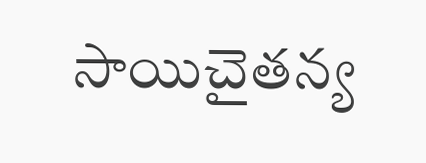సాయిచైతన్య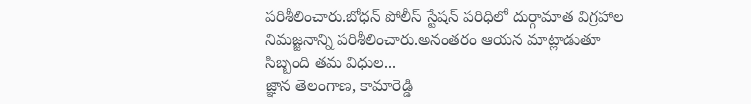పరిశీలించారు.బోధన్ పోలీస్ స్టేషన్ పరిధిలో దుర్గామాత విగ్రహాల నిమజ్జనాన్ని పరిశీలించారు.అనంతరం ఆయన మాట్లాడుతూ సిబ్బంది తమ విధుల...
జ్ఞాన తెలంగాణ, కామారెడ్డి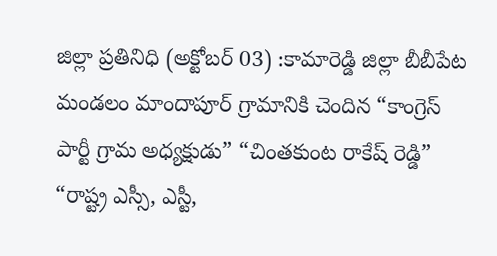జిల్లా ప్రతినిధి (అక్టోబర్ 03) :కామారెడ్డి జిల్లా బీబీపేట మండలం మాందాపూర్ గ్రామానికి చెందిన “కాంగ్రెస్ పార్టీ గ్రామ అధ్యక్షుడు” “చింతకుంట రాకేష్ రెడ్డి” “రాష్ట్ర ఎస్సీ, ఎస్టీ,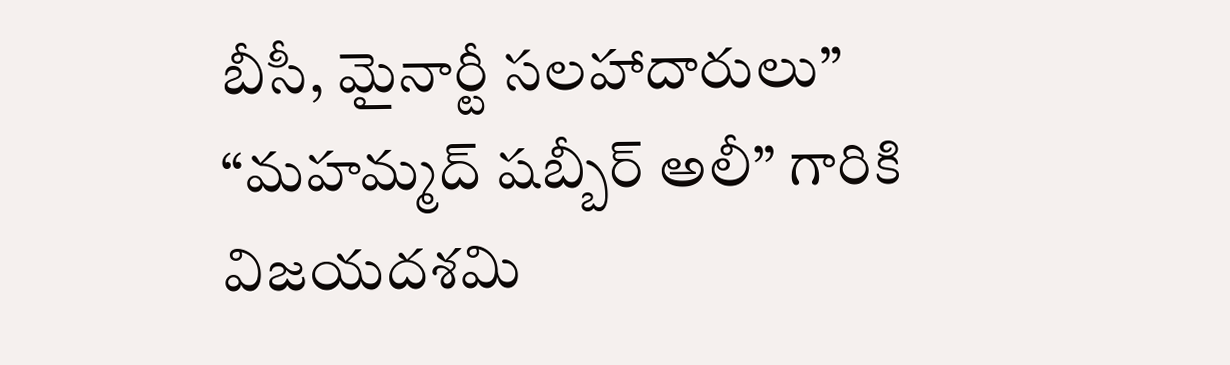బీసీ, మైనార్టీ సలహాదారులు” “మహమ్మద్ షబ్బీర్ అలీ” గారికి విజయదశమి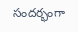సందర్భంగా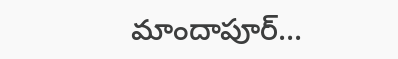మాందాపూర్...